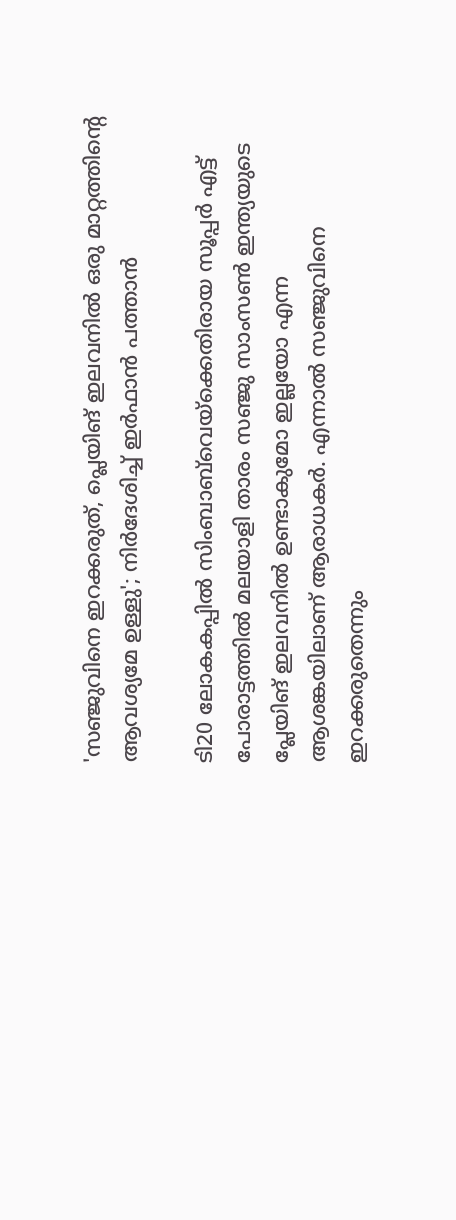'സഞ്ജുവിനെ ഇറക്കരുത്, പ്ലെയിങ് ഇലവനിൽ ഒരു മാറ്റത്തിന്റെ ആവശ്യമേ ഉള്ളു'; നിർദേശിച്ച് ഇർഫാൻ പത്താൻ

ടി20 ലോകകപ്പിൽ‌ സിംബാബ്‌വെയ്‌ക്കെതിരായ സൂപ്പര്‍ എട്ട് പോരാട്ടത്തില്‍ മലയാളി താരം സഞ്ജു സാംസണ്‍ ഇന്ത്യയുടെ പ്ലേയിങ് ഇലവനില്‍ ഉണ്ടാകുമോ ഇല്ലയോ എന്ന ആശങ്കയിലാണ് ആരാധകർ. എന്നാൽ സഞ്ജുവിനെ ഇറക്കരുതെന്നും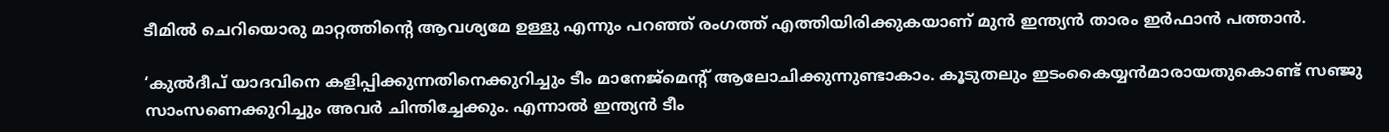ടീമിൽ ചെറിയൊരു മാറ്റത്തിന്റെ ആവശ്യമേ ഉള്ളു എന്നും പറഞ്ഞ് രംഗത്ത് എത്തിയിരിക്കുകയാണ് മുൻ ഇന്ത്യൻ താരം ഇർഫാൻ പത്താൻ.

‘കുല്‍ദീപ് യാദവിനെ കളിപ്പിക്കുന്നതിനെക്കുറിച്ചും ടീം മാനേജ്‌മെന്റ് ആലോചിക്കുന്നുണ്ടാകാം. കൂടുതലും ഇടംകൈയ്യന്‍മാരായതുകൊണ്ട് സഞ്ജു സാംസണെക്കുറിച്ചും അവര്‍ ചിന്തിച്ചേക്കും. എന്നാല്‍ ഇന്ത്യന്‍ ടീം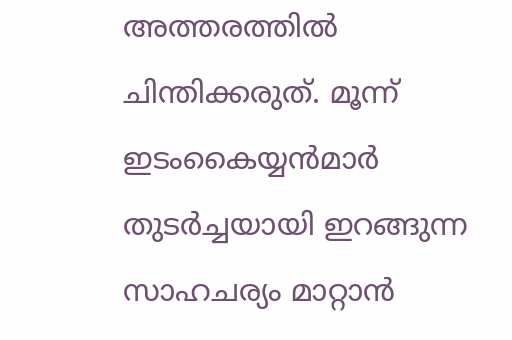അത്തരത്തില്‍ ചിന്തിക്കരുത്. മൂന്ന് ഇടംകൈയ്യൻമാർ തുടർച്ചയായി ഇറങ്ങുന്ന സാഹചര്യം മാറ്റാൻ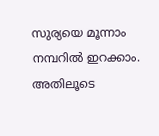സുര്യയെ മൂന്നാം നമ്പറിൽ ഇറക്കാം. അതിലൂടെ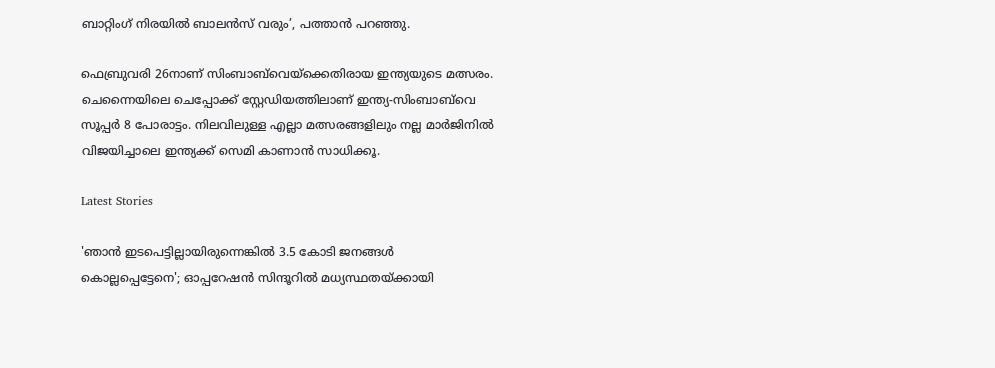ബാറ്റിംഗ് നിരയിൽ ബാലൻസ് വരും’, പത്താൻ പറഞ്ഞു.

ഫെബ്രുവരി 26നാണ് സിംബാബ്‌വെയ്‌ക്കെതിരായ ഇന്ത്യയുടെ മത്സരം. ചെന്നൈയിലെ ചെപ്പോക്ക് സ്റ്റേഡിയത്തിലാണ് ഇന്ത്യ-സിംബാബ്‌വെ സൂപ്പർ 8 പോരാട്ടം. നിലവിലുള്ള എല്ലാ മത്സരങ്ങളിലും നല്ല മാർജിനിൽ വിജയിച്ചാലെ ഇന്ത്യക്ക് സെമി കാണാൻ സാധിക്കൂ.

Latest Stories

'ഞാന്‍ ഇടപെട്ടില്ലായിരുന്നെങ്കില്‍ 3.5 കോടി ജനങ്ങള്‍ കൊല്ലപ്പെട്ടേനെ'; ഓപ്പറേഷന്‍ സിന്ദൂറില്‍ മധ്യസ്ഥതയ്ക്കായി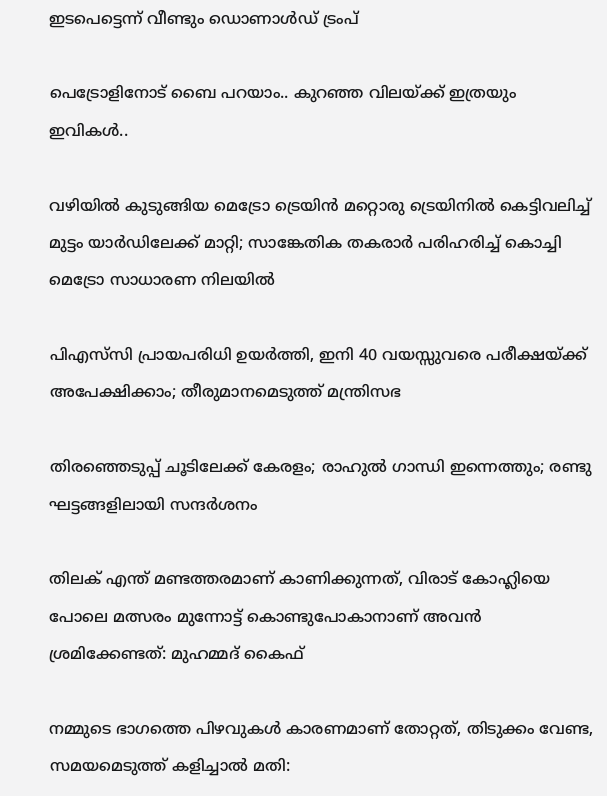ഇടപെട്ടെന്ന് വീണ്ടും ഡൊണാള്‍ഡ് ട്രംപ്

പെട്രോളിനോട് ബൈ പറയാം.. കുറഞ്ഞ വിലയ്ക്ക് ഇത്രയും ഇവികൾ..

വഴിയില്‍ കുടുങ്ങിയ മെട്രോ ട്രെയിന്‍ മറ്റൊരു ട്രെയിനില്‍ കെട്ടിവലിച്ച് മുട്ടം യാര്‍ഡിലേക്ക് മാറ്റി; സാങ്കേതിക തകരാര്‍ പരിഹരിച്ച് കൊച്ചി മെട്രോ സാധാരണ നിലയില്‍

പിഎസ്‍സി പ്രായപരിധി ഉയർത്തി, ഇനി 40 വയസ്സുവരെ പരീക്ഷയ്ക്ക് അപേക്ഷിക്കാം; തീരുമാനമെടുത്ത് മന്ത്രിസഭ

തിരഞ്ഞെടുപ്പ് ചൂടിലേക്ക് കേരളം; രാഹുല്‍ ഗാന്ധി ഇന്നെത്തും; രണ്ടു ഘട്ടങ്ങളിലായി സന്ദർശനം

തിലക് എന്ത് മണ്ടത്തരമാണ് കാണിക്കുന്നത്, വിരാട് കോഹ്ലിയെ പോലെ മത്സരം മുന്നോട്ട് കൊണ്ടുപോകാനാണ് അവൻ ശ്രമിക്കേണ്ടത്: മുഹമ്മദ് കൈഫ്

നമ്മുടെ ഭാഗത്തെ പിഴവുകൾ കാരണമാണ് തോറ്റത്, തിടുക്കം വേണ്ട, സമയമെടുത്ത് കളിച്ചാൽ മതി: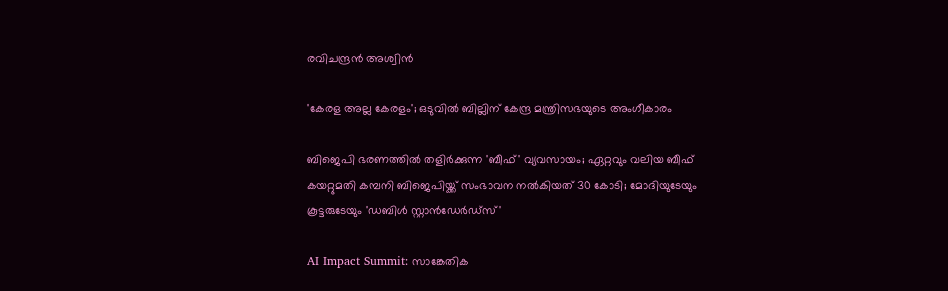രവിചന്ദ്രൻ അശ്വിൻ

'കേരള അല്ല കേരളം'; ഒടുവില്‍ ബില്ലിന് കേന്ദ്ര മന്ത്രിസഭയുടെ അംഗീകാരം

ബിജെപി ഭരണത്തില്‍ തളിര്‍ക്കുന്ന 'ബീഫ്' വ്യവസായം; ഏറ്റവും വലിയ ബീഫ് കയറ്റുമതി കമ്പനി ബിജെപിയ്ക്ക് സംഭാവന നല്‍കിയത് 30 കോടി; മോദിയുടേയും കൂട്ടരുടേയും 'ഡബിള്‍ സ്റ്റാന്‍ഡേര്‍ഡ്‌സ്'

AI Impact Summit: സാങ്കേതിക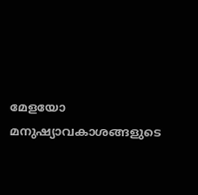മേളയോ മനുഷ്യാവകാശങ്ങളുടെ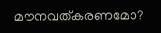മൗനവത്കരണമോ?